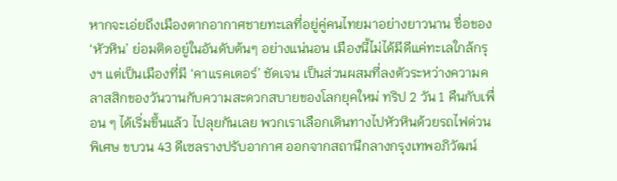หากจะเอ่ยถึงเมืองตากอากาศชายทะเลที่อยู่คู่คนไทยมาอย่างยาวนาน ชื่อของ ‘หัวหิน’ ย่อมติดอยู่ในอันดับต้นๆ อย่างแน่นอน เมืองนี้ไม่ได้มีดีแค่ทะเลใกล้กรุงฯ แต่เป็นเมืองที่มี ‘คาแรคเตอร์’ ชัดเจน เป็นส่วนผสมที่ลงตัวระหว่างความคลาสสิกของวันวานกับความสะดวกสบายของโลกยุคใหม่ ทริป 2 วัน 1 คืนกับเพื่อน ๆ ได้เริ่มขึ้นแล้ว ไปลุยกันเลย พวกเราเลือกเดินทางไปหัวหินด้วยรถไฟด่วนพิเศษ ขบวน 43 ดีเซลรางปรับอากาศ ออกจากสถานีกลางกรุงเทพอภิวัฒน์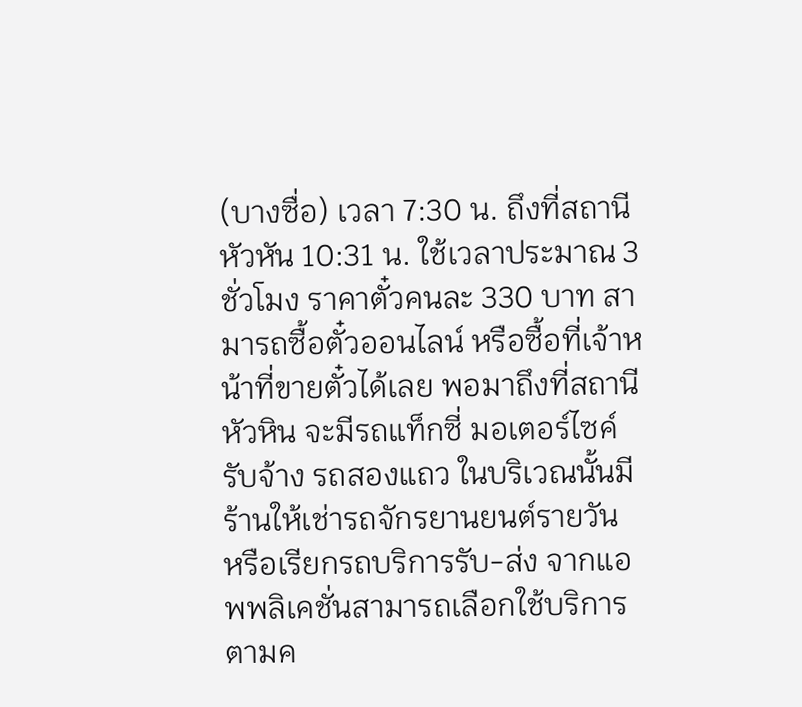(บางซื่อ) เวลา 7:30 น. ถึงที่สถานีหัวหัน 10:31 น. ใช้เวลาประมาณ 3 ชั่วโมง ราคาตั๋วคนละ 330 บาท สามารถซื้อตั๋วออนไลน์ หรือซื้อที่เจ้าหน้าที่ขายตั๋วได้เลย พอมาถึงที่สถานีหัวหิน จะมีรถแท็กซี่ มอเตอร์ไซค์รับจ้าง รถสองแถว ในบริเวณนั้นมีร้านให้เช่ารถจักรยานยนต์รายวัน หรือเรียกรถบริการรับ-ส่ง จากแอพพลิเคชั่นสามารถเลือกใช้บริการตามค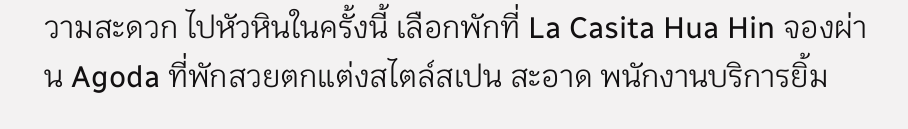วามสะดวก ไปหัวหินในครั้งนี้ เลือกพักที่ La Casita Hua Hin จองผ่าน Agoda ที่พักสวยตกแต่งสไตล์สเปน สะอาด พนักงานบริการยิ้ม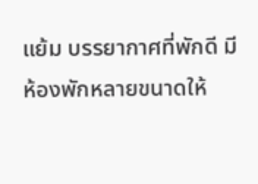แย้ม บรรยากาศที่พักดี มีห้องพักหลายขนาดให้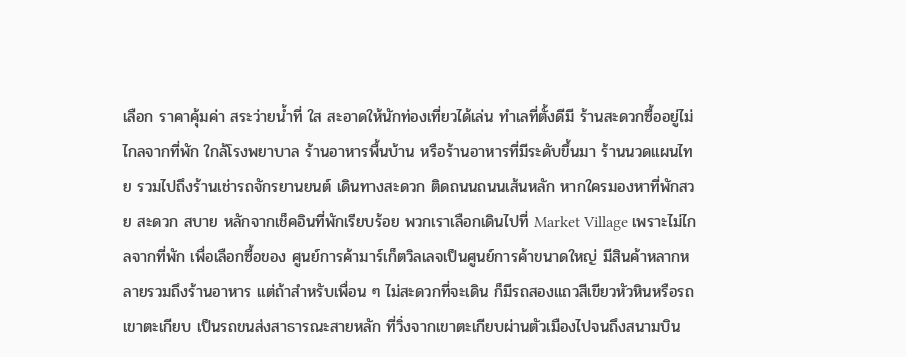เลือก ราคาคุ้มค่า สระว่ายน้ำที่ ใส สะอาดให้นักท่องเที่ยวได้เล่น ทำเลที่ตั้งดีมี ร้านสะดวกซื้ออยู่ไม่ไกลจากที่พัก ใกล้โรงพยาบาล ร้านอาหารพื้นบ้าน หรือร้านอาหารที่มีระดับขึ้นมา ร้านนวดแผนไทย รวมไปถึงร้านเช่ารถจักรยานยนต์ เดินทางสะดวก ติดถนนถนนเส้นหลัก หากใครมองหาที่พักสวย สะดวก สบาย หลักจากเช็คอินที่พักเรียบร้อย พวกเราเลือกเดินไปที่ Market Village เพราะไม่ไกลจากที่พัก เพื่อเลือกซื้อของ ศูนย์การค้ามาร์เก็ตวิลเลจเป็นศูนย์การค้าขนาดใหญ่ มีสินค้าหลากหลายรวมถึงร้านอาหาร แต่ถ้าสำหรับเพื่อน ๆ ไม่สะดวกที่จะเดิน ก็มีรถสองแถวสีเขียวหัวหินหรือรถเขาตะเกียบ เป็นรถขนส่งสาธารณะสายหลัก ที่วิ่งจากเขาตะเกียบผ่านตัวเมืองไปจนถึงสนามบิน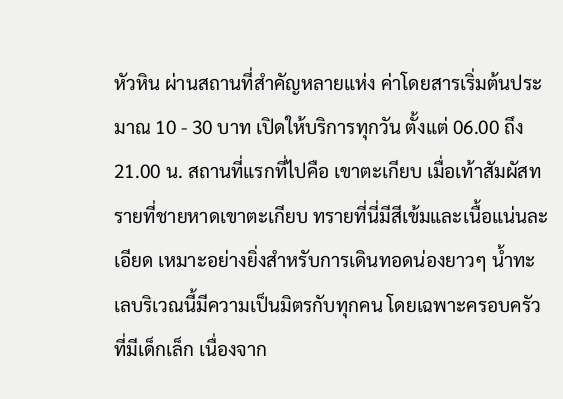หัวหิน ผ่านสถานที่สำคัญหลายแห่ง ค่าโดยสารเริ่มต้นประมาณ 10 - 30 บาท เปิดให้บริการทุกวัน ตั้งแต่ 06.00 ถึง 21.00 น. สถานที่แรกที่ไปคือ เขาตะเกียบ เมื่อเท้าสัมผัสทรายที่ชายหาดเขาตะเกียบ ทรายที่นี่มีสีเข้มและเนื้อแน่นละเอียด เหมาะอย่างยิ่งสำหรับการเดินทอดน่องยาวๆ น้ำทะเลบริเวณนี้มีความเป็นมิตรกับทุกคน โดยเฉพาะครอบครัวที่มีเด็กเล็ก เนื่องจาก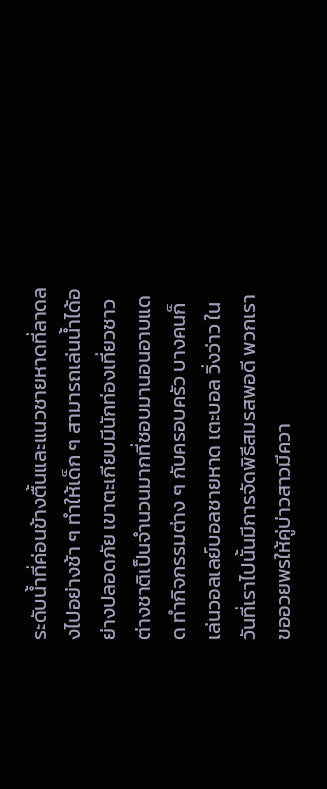ระดับน้ำที่ค่อนข้างตื้นและแนวชายหาดที่ลาดลงไปอย่างช้า ๆ ทำให้เด็ก ๆ สามารถเล่นน้ำได้อย่างปลอดภัย เขาตะเกียบมีนักท่องเที่ยวชาวต่างชาติเป็นจำนวนมากที่ชอบมานอนอาบแดด ทำกิจกรรมต่าง ๆ กับครอบครัว บางคนก็เล่นวอลเลย์บอลชายหาด เตะบอล วิ่งว่าว ในวันที่เราไปนั้นมีการจัดพิธีสมรสพอดี พวกเราขออวยพรให้คู่บ่าวสาวมีควา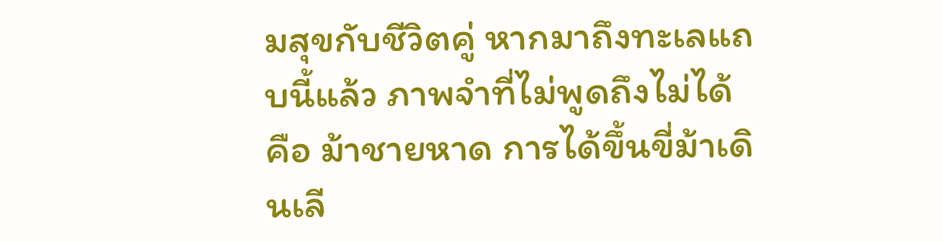มสุขกับชีวิตคู่ หากมาถึงทะเลแถบนี้แล้ว ภาพจำที่ไม่พูดถึงไม่ได้คือ ม้าชายหาด การได้ขึ้นขี่ม้าเดินเลี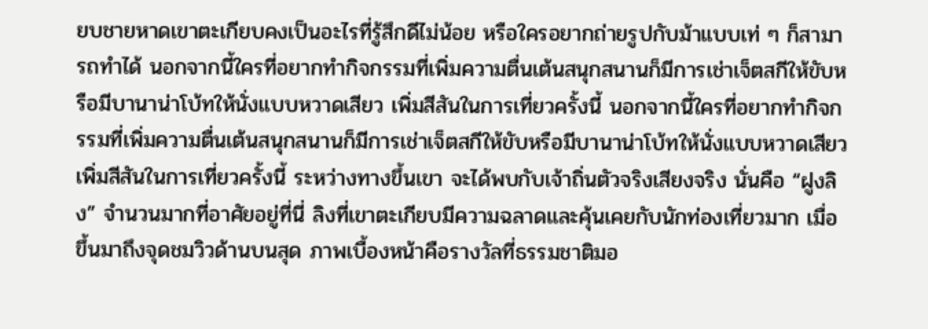ยบชายหาดเขาตะเกียบคงเป็นอะไรที่รู้สึกดีไม่น้อย หรือใครอยากถ่ายรูปกับม้าแบบเท่ ๆ ก็สามารถทำได้ นอกจากนี้ใครที่อยากทำกิจกรรมที่เพิ่มความตื่นเต้นสนุกสนานก็มีการเช่าเจ็ตสกีให้ขับหรือมีบานาน่าโบ้ทให้นั่งแบบหวาดเสียว เพิ่มสีสันในการเที่ยวครั้งนี้ นอกจากนี้ใครที่อยากทำกิจกรรมที่เพิ่มความตื่นเต้นสนุกสนานก็มีการเช่าเจ็ตสกีให้ขับหรือมีบานาน่าโบ้ทให้นั่งแบบหวาดเสียว เพิ่มสีสันในการเที่ยวครั้งนี้ ระหว่างทางขึ้นเขา จะได้พบกับเจ้าถิ่นตัวจริงเสียงจริง นั่นคือ “ฝูงลิง” จำนวนมากที่อาศัยอยู่ที่นี่ ลิงที่เขาตะเกียบมีความฉลาดและคุ้นเคยกับนักท่องเที่ยวมาก เมื่อขึ้นมาถึงจุดชมวิวด้านบนสุด ภาพเบื้องหน้าคือรางวัลที่ธรรมชาติมอ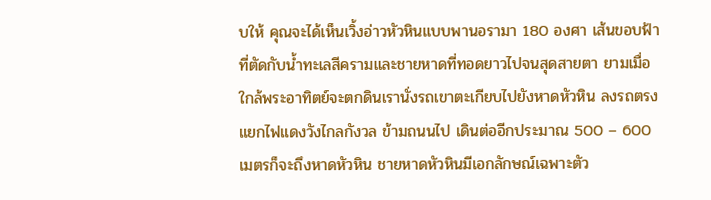บให้ คุณจะได้เห็นเวิ้งอ่าวหัวหินแบบพานอรามา 180 องศา เส้นขอบฟ้าที่ตัดกับน้ำทะเลสีครามและชายหาดที่ทอดยาวไปจนสุดสายตา ยามเมื่อใกล้พระอาทิตย์จะตกดินเรานั่งรถเขาตะเกียบไปยังหาดหัวหิน ลงรถตรงแยกไฟแดงวังไกลกังวล ข้ามถนนไป เดินต่ออีกประมาณ 500 – 600 เมตรก็จะถึงหาดหัวหิน ชายหาดหัวหินมีเอกลักษณ์เฉพาะตัว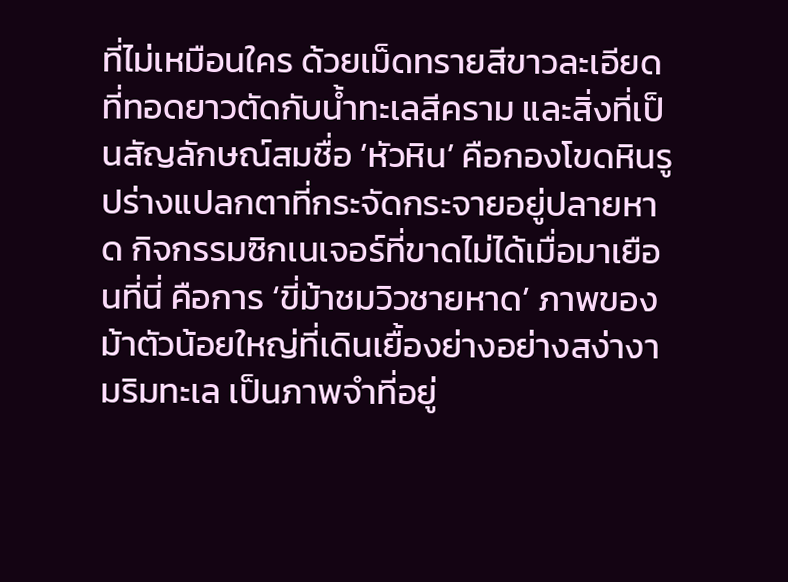ที่ไม่เหมือนใคร ด้วยเม็ดทรายสีขาวละเอียดที่ทอดยาวตัดกับน้ำทะเลสีคราม และสิ่งที่เป็นสัญลักษณ์สมชื่อ ‘หัวหิน’ คือกองโขดหินรูปร่างแปลกตาที่กระจัดกระจายอยู่ปลายหาด กิจกรรมซิกเนเจอร์ที่ขาดไม่ได้เมื่อมาเยือนที่นี่ คือการ ‘ขี่ม้าชมวิวชายหาด’ ภาพของม้าตัวน้อยใหญ่ที่เดินเยื้องย่างอย่างสง่างามริมทะเล เป็นภาพจำที่อยู่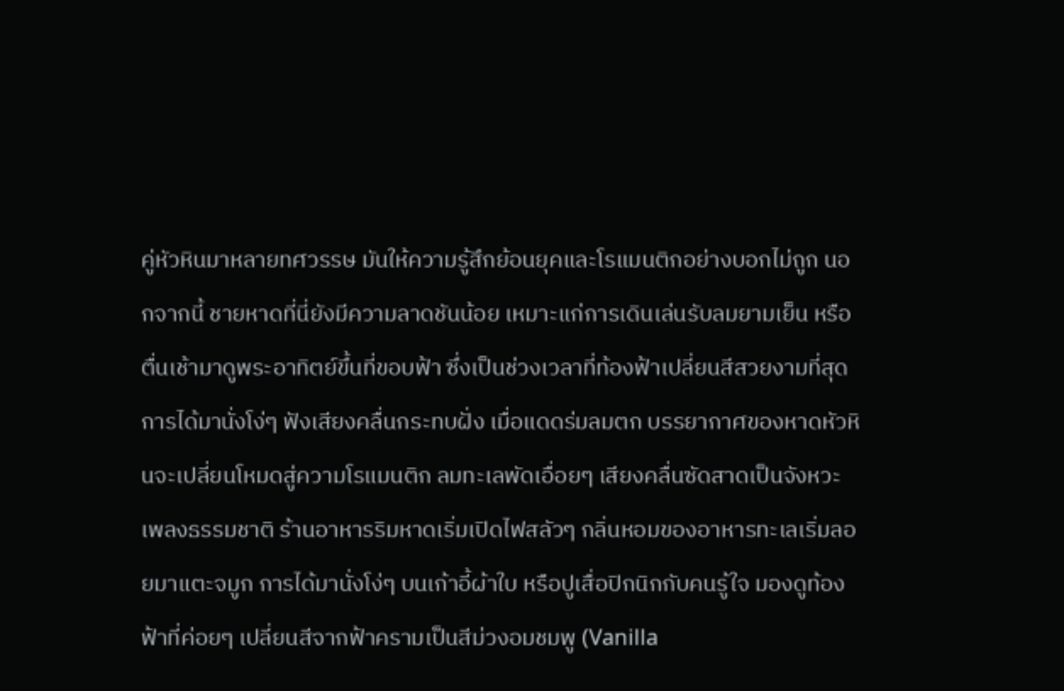คู่หัวหินมาหลายทศวรรษ มันให้ความรู้สึกย้อนยุคและโรแมนติกอย่างบอกไม่ถูก นอกจากนี้ ชายหาดที่นี่ยังมีความลาดชันน้อย เหมาะแก่การเดินเล่นรับลมยามเย็น หรือตื่นเช้ามาดูพระอาทิตย์ขึ้นที่ขอบฟ้า ซึ่งเป็นช่วงเวลาที่ท้องฟ้าเปลี่ยนสีสวยงามที่สุด การได้มานั่งโง่ๆ ฟังเสียงคลื่นกระทบฝั่ง เมื่อแดดร่มลมตก บรรยากาศของหาดหัวหินจะเปลี่ยนโหมดสู่ความโรแมนติก ลมทะเลพัดเอื่อยๆ เสียงคลื่นซัดสาดเป็นจังหวะเพลงธรรมชาติ ร้านอาหารริมหาดเริ่มเปิดไฟสลัวๆ กลิ่นหอมของอาหารทะเลเริ่มลอยมาแตะจมูก การได้มานั่งโง่ๆ บนเก้าอี้ผ้าใบ หรือปูเสื่อปิกนิกกับคนรู้ใจ มองดูท้องฟ้าที่ค่อยๆ เปลี่ยนสีจากฟ้าครามเป็นสีม่วงอมชมพู (Vanilla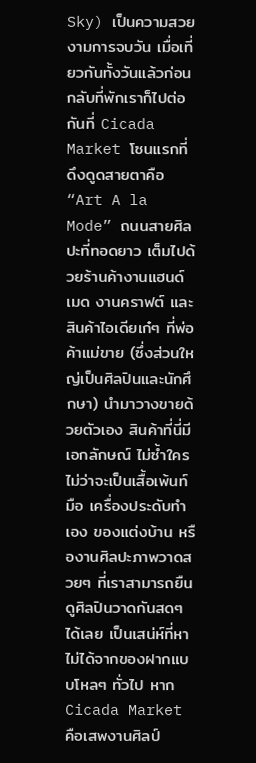Sky) เป็นความสวยงามการจบวัน เมื่อเที่ยวกันทั้งวันแล้วก่อนกลับที่พักเราก็ไปต่อกันที่ Cicada Market โซนแรกที่ดึงดูดสายตาคือ “Art A la Mode” ถนนสายศิลปะที่ทอดยาว เต็มไปด้วยร้านค้างานแฮนด์เมด งานคราฟต์ และสินค้าไอเดียเก๋ๆ ที่พ่อค้าแม่ขาย (ซึ่งส่วนใหญ่เป็นศิลปินและนักศึกษา) นำมาวางขายด้วยตัวเอง สินค้าที่นี่มีเอกลักษณ์ ไม่ซ้ำใคร ไม่ว่าจะเป็นเสื้อเพ้นท์มือ เครื่องประดับทำเอง ของแต่งบ้าน หรืองานศิลปะภาพวาดสวยๆ ที่เราสามารถยืนดูศิลปินวาดกันสดๆ ได้เลย เป็นเสน่ห์ที่หาไม่ได้จากของฝากแบบโหลๆ ทั่วไป หาก Cicada Market คือเสพงานศิลป์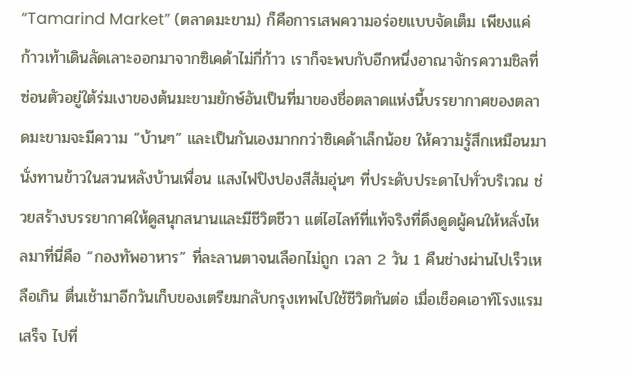“Tamarind Market” (ตลาดมะขาม) ก็คือการเสพความอร่อยแบบจัดเต็ม เพียงแค่ก้าวเท้าเดินลัดเลาะออกมาจากซิเคด้าไม่กี่ก้าว เราก็จะพบกับอีกหนึ่งอาณาจักรความชิลที่ซ่อนตัวอยู่ใต้ร่มเงาของต้นมะขามยักษ์อันเป็นที่มาของชื่อตลาดแห่งนี้บรรยากาศของตลาดมะขามจะมีความ “บ้านๆ” และเป็นกันเองมากกว่าซิเคด้าเล็กน้อย ให้ความรู้สึกเหมือนมานั่งทานข้าวในสวนหลังบ้านเพื่อน แสงไฟปิงปองสีส้มอุ่นๆ ที่ประดับประดาไปทั่วบริเวณ ช่วยสร้างบรรยากาศให้ดูสนุกสนานและมีชีวิตชีวา แต่ไฮไลท์ที่แท้จริงที่ดึงดูดผู้คนให้หลั่งไหลมาที่นี่คือ “กองทัพอาหาร” ที่ละลานตาจนเลือกไม่ถูก เวลา 2 วัน 1 คืนช่างผ่านไปเร็วเหลือเกิน ตื่นเช้ามาอีกวันเก็บของเตรียมกลับกรุงเทพไปใช้ชีวิตกันต่อ เมื่อเช็อคเอาท์โรงแรมเสร็จ ไปที่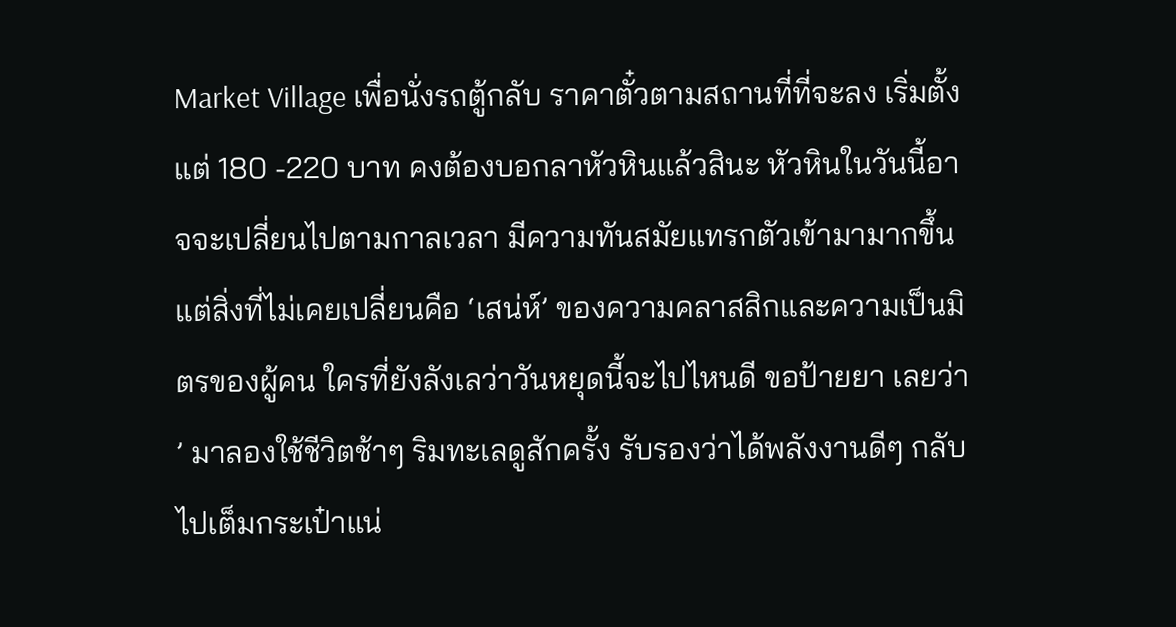Market Village เพื่อนั่งรถตู้กลับ ราคาตั๋วตามสถานที่ที่จะลง เริ่มตั้งแต่ 180 -220 บาท คงต้องบอกลาหัวหินแล้วสินะ หัวหินในวันนี้อาจจะเปลี่ยนไปตามกาลเวลา มีความทันสมัยแทรกตัวเข้ามามากขึ้น แต่สิ่งที่ไม่เคยเปลี่ยนคือ ‘เสน่ห์’ ของความคลาสสิกและความเป็นมิตรของผู้คน ใครที่ยังลังเลว่าวันหยุดนี้จะไปไหนดี ขอป้ายยา เลยว่า ’ มาลองใช้ชีวิตช้าๆ ริมทะเลดูสักครั้ง รับรองว่าได้พลังงานดีๆ กลับไปเต็มกระเป๋าแน่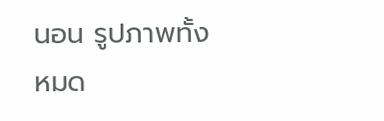นอน รูปภาพทั้งหมด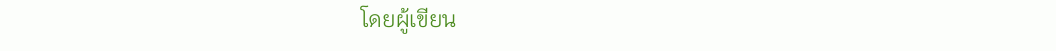โดยผู้เขียน